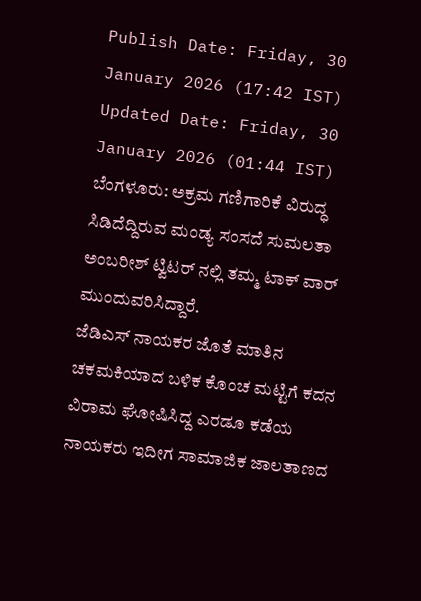Publish Date: Friday, 30 January 2026 (17:42 IST)
Updated Date: Friday, 30 January 2026 (01:44 IST)
ಬೆಂಗಳೂರು: ಅಕ್ರಮ ಗಣಿಗಾರಿಕೆ ವಿರುದ್ಧ ಸಿಡಿದೆದ್ದಿರುವ ಮಂಡ್ಯ ಸಂಸದೆ ಸುಮಲತಾ ಅಂಬರೀಶ್ ಟ್ವಿಟರ್ ನಲ್ಲಿ ತಮ್ಮ ಟಾಕ್ ವಾರ್ ಮುಂದುವರಿಸಿದ್ದಾರೆ.
ಜೆಡಿಎಸ್ ನಾಯಕರ ಜೊತೆ ಮಾತಿನ ಚಕಮಕಿಯಾದ ಬಳಿಕ ಕೊಂಚ ಮಟ್ಟಿಗೆ ಕದನ ವಿರಾಮ ಘೋಷಿಸಿದ್ದ ಎರಡೂ ಕಡೆಯ ನಾಯಕರು ಇದೀಗ ಸಾಮಾಜಿಕ ಜಾಲತಾಣದ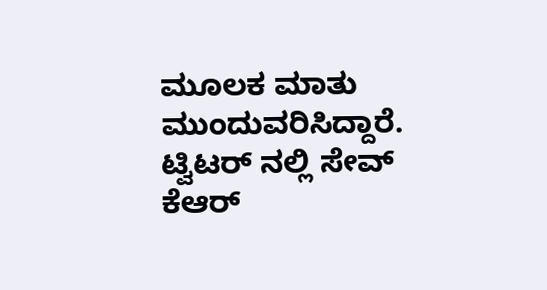ಮೂಲಕ ಮಾತು ಮುಂದುವರಿಸಿದ್ದಾರೆ.
ಟ್ವಿಟರ್ ನಲ್ಲಿ ಸೇವ್ ಕೆಆರ್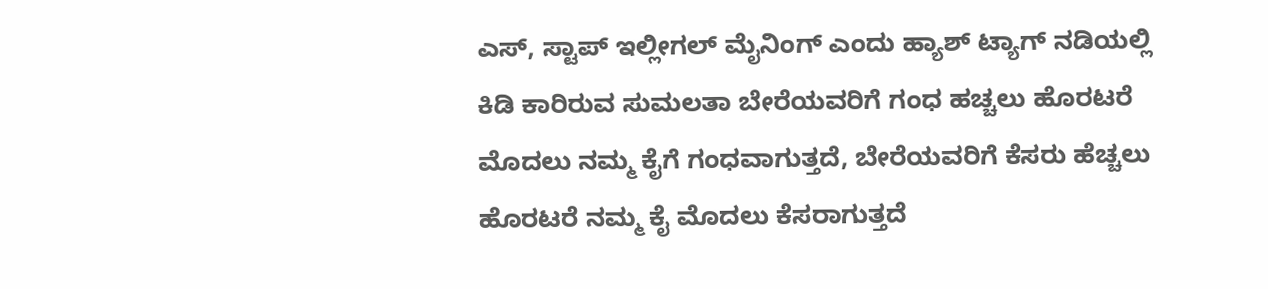ಎಸ್, ಸ್ಟಾಪ್ ಇಲ್ಲೀಗಲ್ ಮೈನಿಂಗ್ ಎಂದು ಹ್ಯಾಶ್ ಟ್ಯಾಗ್ ನಡಿಯಲ್ಲಿ ಕಿಡಿ ಕಾರಿರುವ ಸುಮಲತಾ ಬೇರೆಯವರಿಗೆ ಗಂಧ ಹಚ್ಚಲು ಹೊರಟರೆ ಮೊದಲು ನಮ್ಮ ಕೈಗೆ ಗಂಧವಾಗುತ್ತದೆ, ಬೇರೆಯವರಿಗೆ ಕೆಸರು ಹೆಚ್ಚಲು ಹೊರಟರೆ ನಮ್ಮ ಕೈ ಮೊದಲು ಕೆಸರಾಗುತ್ತದೆ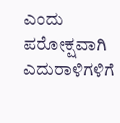ಎಂದು ಪರೋಕ್ಷವಾಗಿ ಎದುರಾಳಿಗಳಿಗೆ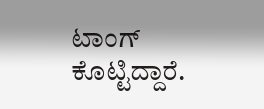ಟಾಂಗ್ ಕೊಟ್ಟಿದ್ದಾರೆ.